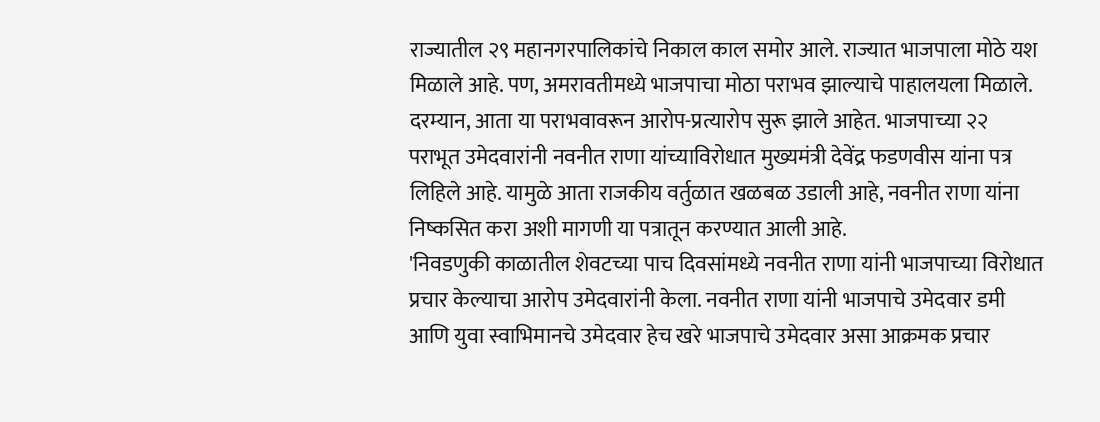राज्यातील २९ महानगरपालिकांचे निकाल काल समोर आले. राज्यात भाजपाला मोठे यश मिळाले आहे. पण, अमरावतीमध्ये भाजपाचा मोठा पराभव झाल्याचे पाहालयला मिळाले. दरम्यान, आता या पराभवावरून आरोप-प्रत्यारोप सुरू झाले आहेत. भाजपाच्या २२ पराभूत उमेदवारांनी नवनीत राणा यांच्याविरोधात मुख्यमंत्री देवेंद्र फडणवीस यांना पत्र लिहिले आहे. यामुळे आता राजकीय वर्तुळात खळबळ उडाली आहे, नवनीत राणा यांना निष्कसित करा अशी मागणी या पत्रातून करण्यात आली आहे.
'निवडणुकी काळातील शेवटच्या पाच दिवसांमध्ये नवनीत राणा यांनी भाजपाच्या विरोधात प्रचार केल्याचा आरोप उमेदवारांनी केला. नवनीत राणा यांनी भाजपाचे उमेदवार डमी आणि युवा स्वाभिमानचे उमेदवार हेच खरे भाजपाचे उमेदवार असा आक्रमक प्रचार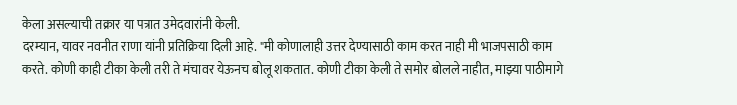केला असल्याची तक्रार या पत्रात उमेदवारांनी केली.
दरम्यान, यावर नवनीत राणा यांनी प्रतिक्रिया दिली आहे. "मी कोणालाही उत्तर देण्यासाठी काम करत नाही मी भाजपसाठी काम करते. कोणी काही टीका केली तरी ते मंचावर येऊनच बोलू शकतात. कोणी टीका केली ते समोर बोलले नाहीत, माझ्या पाठीमागे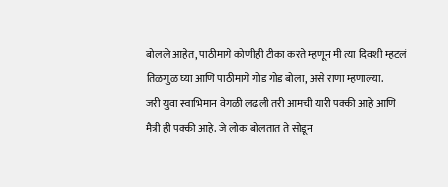बोलले आहेत, पाठीमागे कोणीही टीका करते म्हणून मी त्या दिवशी म्हटलं तिळगुळ घ्या आणि पाठीमागे गोड गोड बोला, असे राणा म्हणाल्या.
जरी युवा स्वाभिमान वेगळी लढली तरी आमची यारी पक्की आहे आणि मैत्री ही पक्की आहे. जे लोक बोलतात ते सोडून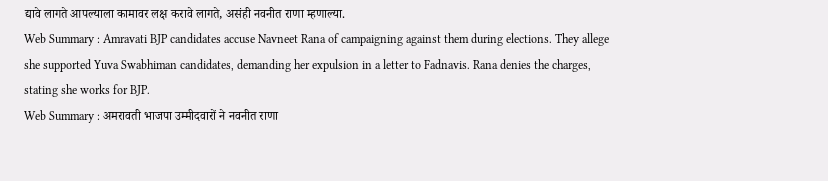द्यावे लागते आपल्याला कामावर लक्ष करावे लागते, असंही नवनीत राणा म्हणाल्या.
Web Summary : Amravati BJP candidates accuse Navneet Rana of campaigning against them during elections. They allege she supported Yuva Swabhiman candidates, demanding her expulsion in a letter to Fadnavis. Rana denies the charges, stating she works for BJP.
Web Summary : अमरावती भाजपा उम्मीदवारों ने नवनीत राणा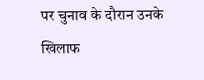पर चुनाव के दौरान उनके खिलाफ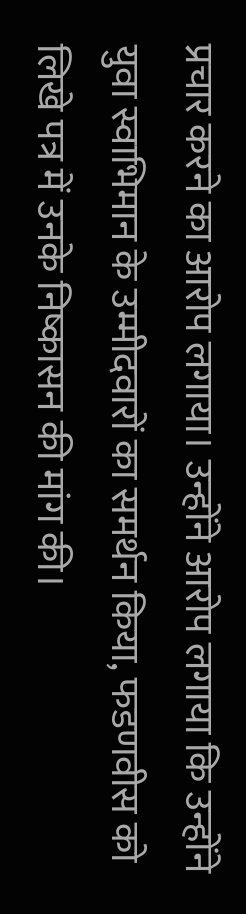प्रचार करने का आरोप लगाया। उन्होंने आरोप लगाया कि उन्होंने युवा स्वाभिमान के उम्मीदवारों का समर्थन किया, फडणवीस को लिखे पत्र में उनके निष्कासन की मांग की।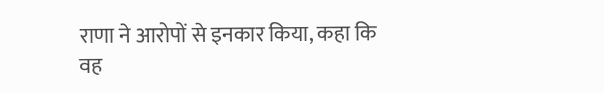राणा ने आरोपों से इनकार किया, कहा कि वह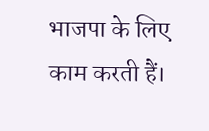भाजपा के लिए काम करती हैं।